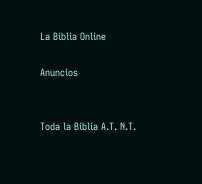La Biblia Online

Anuncios


Toda la Biblia A.T. N.T.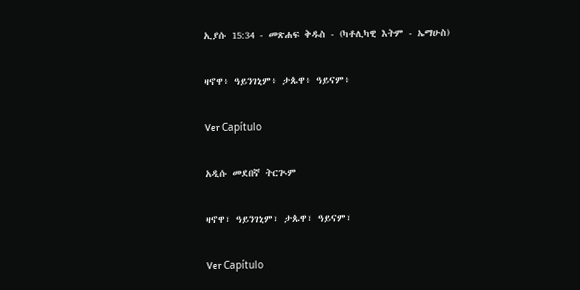ኢያሱ 15:34 - መጽሐፍ ቅዱስ - (ካቶሊካዊ እትም - ኤማሁስ)

ዛኖዋ፥ ዓይንገኒም፥ ታጱዋ፥ ዓይናም፥

Ver Capítulo

አዲሱ መደበኛ ትርጒም

ዛኖዋ፣ ዓይንገኒም፣ ታጱዋ፣ ዓይናም፣

Ver Capítulo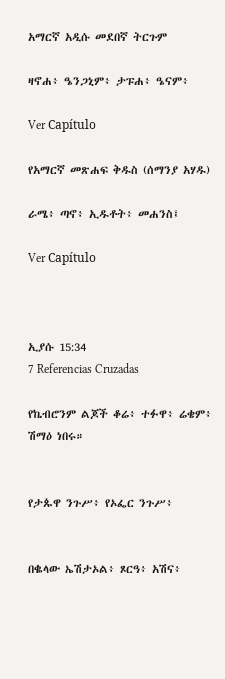አማርኛ አዲሱ መደበኛ ትርጉም

ዛኖሐ፥ ዔንጋኒም፥ ታፑሐ፥ ዔናም፥

Ver Capítulo

የአማርኛ መጽሐፍ ቅዱስ (ሰማንያ አሃዱ)

ራሜ፥ ጣኖ፥ ኢዱቶት፥ መሐንስ፤

Ver Capítulo



ኢያሱ 15:34
7 Referencias Cruzadas

የኬብሮንም ልጆች ቆሬ፥ ተፉዋ፥ ሬቄም፥ ሽማዕ ነበሩ።


የታጱዋ ንጉሥ፥ የኦፌር ንጉሥ፥


በቈላው ኤሽታኦል፥ ጾርዓ፥ አሽና፥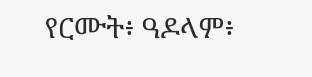የርሙት፥ ዓዶላም፥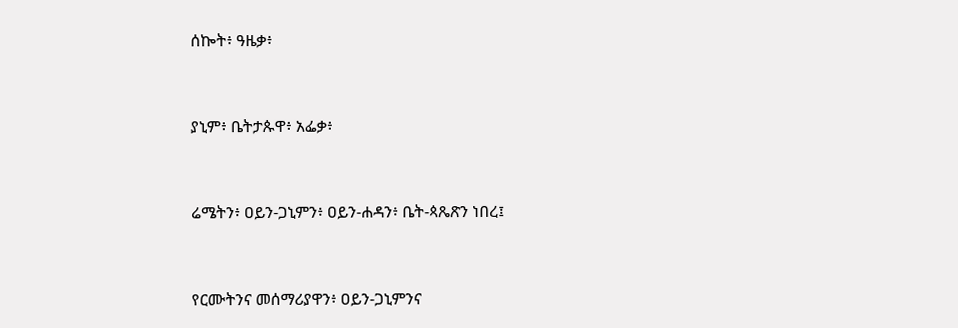ሰኰት፥ ዓዜቃ፥


ያኒም፥ ቤትታጱዋ፥ አፌቃ፥


ሬሜትን፥ ዐይን-ጋኒምን፥ ዐይን-ሐዳን፥ ቤት-ጳጼጽን ነበረ፤


የርሙትንና መሰማሪያዋን፥ ዐይን-ጋኒምንና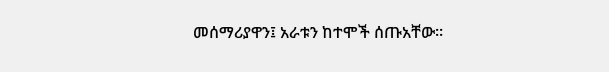መሰማሪያዋን፤ አራቱን ከተሞች ሰጡአቸው።